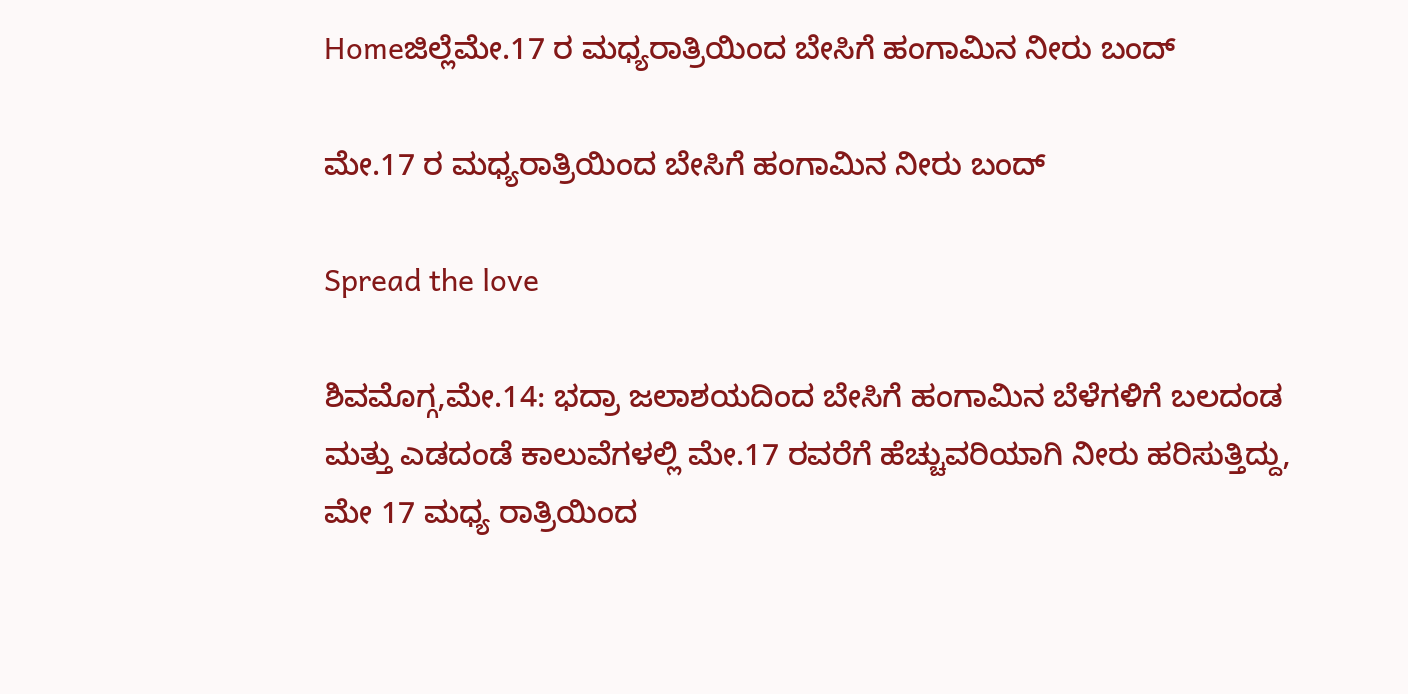Homeಜಿಲ್ಲೆಮೇ.17 ರ ಮಧ್ಯರಾತ್ರಿಯಿಂದ ಬೇಸಿಗೆ ಹಂಗಾಮಿನ ನೀರು ಬಂದ್

ಮೇ.17 ರ ಮಧ್ಯರಾತ್ರಿಯಿಂದ ಬೇಸಿಗೆ ಹಂಗಾಮಿನ ನೀರು ಬಂದ್

Spread the love

ಶಿವಮೊಗ್ಗ,ಮೇ.14: ಭದ್ರಾ ಜಲಾಶಯದಿಂದ ಬೇಸಿಗೆ ಹಂಗಾಮಿನ ಬೆಳೆಗಳಿಗೆ ಬಲದಂಡ ಮತ್ತು ಎಡದಂಡೆ ಕಾಲುವೆಗಳಲ್ಲಿ ಮೇ.17 ರವರೆಗೆ ಹೆಚ್ಚುವರಿಯಾಗಿ ನೀರು ಹರಿಸುತ್ತಿದ್ದು, ಮೇ 17 ಮಧ್ಯ ರಾತ್ರಿಯಿಂದ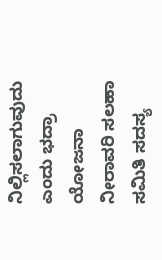ನಿಲ್ಲಿಸಲಾಗುವುದು ಎಂದು ಭದ್ರಾ ಯೋಜನಾ ನೀರಾವರಿ ಸಲಹಾ ಸಮಿತಿ ಸದಸ್ಯ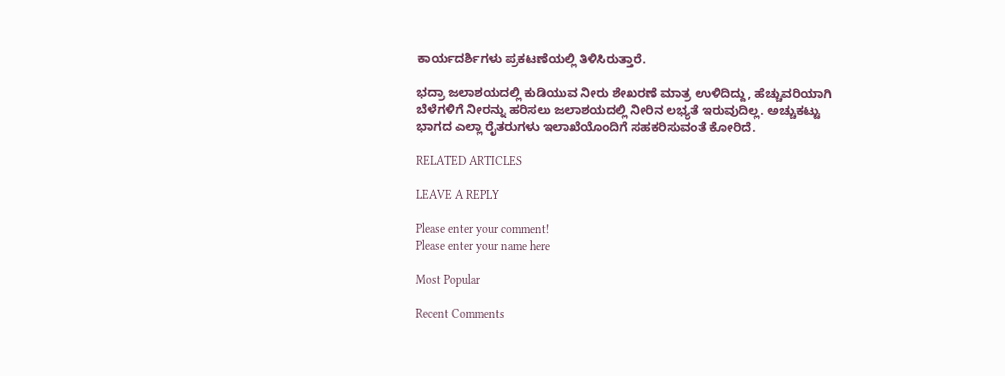ಕಾರ್ಯದರ್ಶಿಗಳು ಪ್ರಕಟಣೆಯಲ್ಲಿ ತಿಳಿಸಿರುತ್ತಾರೆ.

ಭದ್ರಾ ಜಲಾಶಯದಲ್ಲಿ ಕುಡಿಯುವ ನೀರು ಶೇಖರಣೆ ಮಾತ್ರ ಉಳಿದಿದ್ದು, ಹೆಚ್ಚುವರಿಯಾಗಿ ಬೆಳೆಗಳಿಗೆ ನೀರನ್ನು ಹರಿಸಲು ಜಲಾಶಯದಲ್ಲಿ ನೀರಿನ ಲಭ್ಯತೆ ಇರುವುದಿಲ್ಲ. ಅಚ್ಚುಕಟ್ಟು ಭಾಗದ ಎಲ್ಲಾ ರೈತರುಗಳು ಇಲಾಖೆಯೊಂದಿಗೆ ಸಹಕರಿಸುವಂತೆ ಕೋರಿದೆ.

RELATED ARTICLES

LEAVE A REPLY

Please enter your comment!
Please enter your name here

Most Popular

Recent Comments